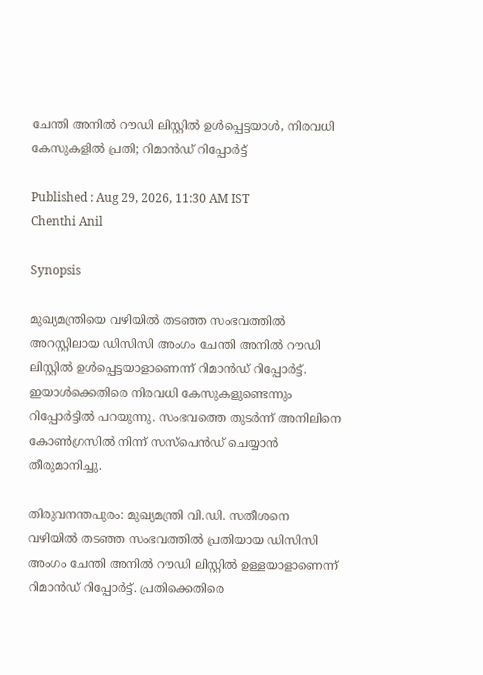ചേന്തി അനിൽ റൗഡി ലിസ്റ്റിൽ ഉൾപ്പെട്ടയാൾ, നിരവധി കേസുകളിൽ പ്രതി; റിമാൻഡ് റിപ്പോർട്ട്

Published : Aug 29, 2026, 11:30 AM IST
Chenthi Anil

Synopsis

മുഖ്യമന്ത്രിയെ വഴിയിൽ തടഞ്ഞ സംഭവത്തിൽ അറസ്റ്റിലായ ഡിസിസി അംഗം ചേന്തി അനിൽ റൗഡി ലിസ്റ്റിൽ ഉൾപ്പെട്ടയാളാണെന്ന് റിമാൻഡ് റിപ്പോർട്ട്. ഇയാൾക്കെതിരെ നിരവധി കേസുകളുണ്ടെന്നും റിപ്പോർട്ടിൽ പറയുന്നു. സംഭവത്തെ തുടർന്ന് അനിലിനെ കോൺഗ്രസിൽ നിന്ന് സസ്പെൻഡ് ചെയ്യാൻ തീരുമാനിച്ചു.

തിരുവനന്തപുരം: മുഖ്യമന്ത്രി വി.ഡി. സതീശനെ വഴിയിൽ തടഞ്ഞ സംഭവത്തിൽ പ്രതിയായ ഡിസിസി അംഗം ചേന്തി അനിൽ റൗഡി ലിസ്റ്റിൽ ഉള്ളയാളാണെന്ന് റിമാൻഡ് റിപ്പോർട്ട്‌. പ്രതിക്കെതിരെ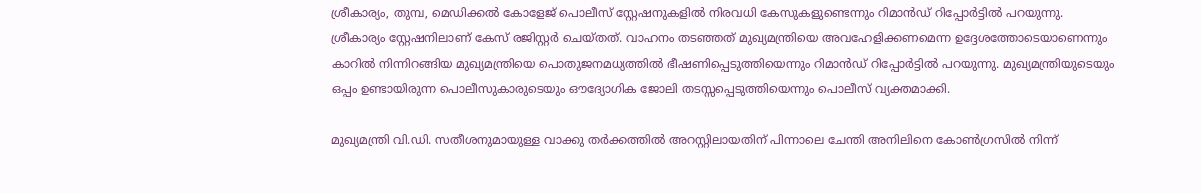ശ്രീകാര്യം, തുമ്പ, മെഡിക്കൽ കോളേജ് പൊലീസ് സ്റ്റേഷനുകളിൽ നിരവധി കേസുകളുണ്ടെന്നും റിമാൻഡ് റിപ്പോർട്ടിൽ പറയുന്നു. ശ്രീകാര്യം സ്റ്റേഷനിലാണ് കേസ് രജിസ്റ്റർ ചെയ്തത്. വാഹനം തടഞ്ഞത് മുഖ്യമന്ത്രിയെ അവഹേളിക്കണമെന്ന ഉദ്ദേശത്തോടെയാണെന്നും കാറിൽ നിന്നിറങ്ങിയ മുഖ്യമന്ത്രിയെ പൊതുജനമധ്യത്തിൽ ഭീഷണിപ്പെടുത്തിയെന്നും റിമാൻഡ് റിപ്പോർട്ടിൽ പറയുന്നു. മുഖ്യമന്ത്രിയുടെയും ഒപ്പം ഉണ്ടായിരുന്ന പൊലീസുകാരുടെയും ഔദ്യോഗിക ജോലി തടസ്സപ്പെടുത്തിയെന്നും പൊലീസ് വ്യക്തമാക്കി.

മുഖ്യമന്ത്രി വി.ഡി. സതീശനുമായുള്ള വാക്കു തർക്കത്തിൽ അറസ്റ്റിലായതിന് പിന്നാലെ ചേന്തി അനിലിനെ കോൺഗ്രസിൽ നിന്ന്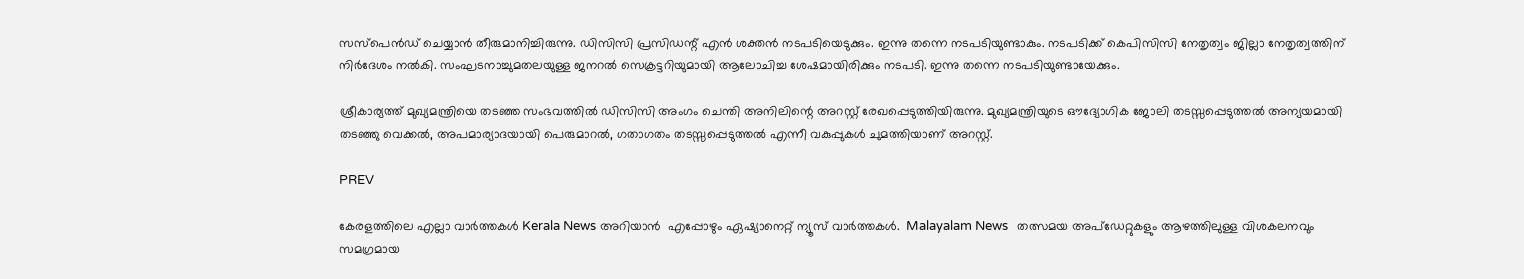സസ്പെൻഡ് ചെയ്യാൻ തീരുമാനിച്ചിരുന്നു. ഡിസിസി പ്രസിഡന്റ് എൻ ശക്തൻ നടപടിയെടുക്കും. ഇന്നു തന്നെ നടപടിയുണ്ടാകും. നടപടിക്ക് കെപിസിസി നേതൃത്വം ജില്ലാ നേതൃത്വത്തിന് നിർദേശം നൽകി. സംഘടനാച്ചുമതലയുള്ള ജനറൽ സെക്രട്ടറിയുമായി ആലോചിച്ച ശേഷമായിരിക്കും നടപടി. ഇന്നു തന്നെ നടപടിയുണ്ടായേക്കും.

ശ്രീകാര്യത്ത് മുഖ്യമന്ത്രിയെ തടഞ്ഞ സംഭവത്തിൽ ഡിസിസി അംഗം ചെന്തി അനിലിന്റെ അറസ്റ്റ് രേഖപ്പെടുത്തിയിരുന്നു. മുഖ്യമന്ത്രിയുടെ ഔദ്യോഗിക ജോലി തടസ്സപ്പെടുത്തൽ അന്യയമായി തടഞ്ഞു വെക്കൽ, അപമാര്യാദയായി പെരുമാറൽ, ഗതാഗതം തടസ്സപ്പെടുത്തൽ എന്നീ വകുപ്പുകൾ ചുമത്തിയാണ് അറസ്റ്റ്.

PREV

കേരളത്തിലെ എല്ലാ വാർത്തകൾ Kerala News അറിയാൻ  എപ്പോഴും ഏഷ്യാനെറ്റ് ന്യൂസ് വാർത്തകൾ.  Malayalam News   തത്സമയ അപ്‌ഡേറ്റുകളും ആഴത്തിലുള്ള വിശകലനവും സമഗ്രമായ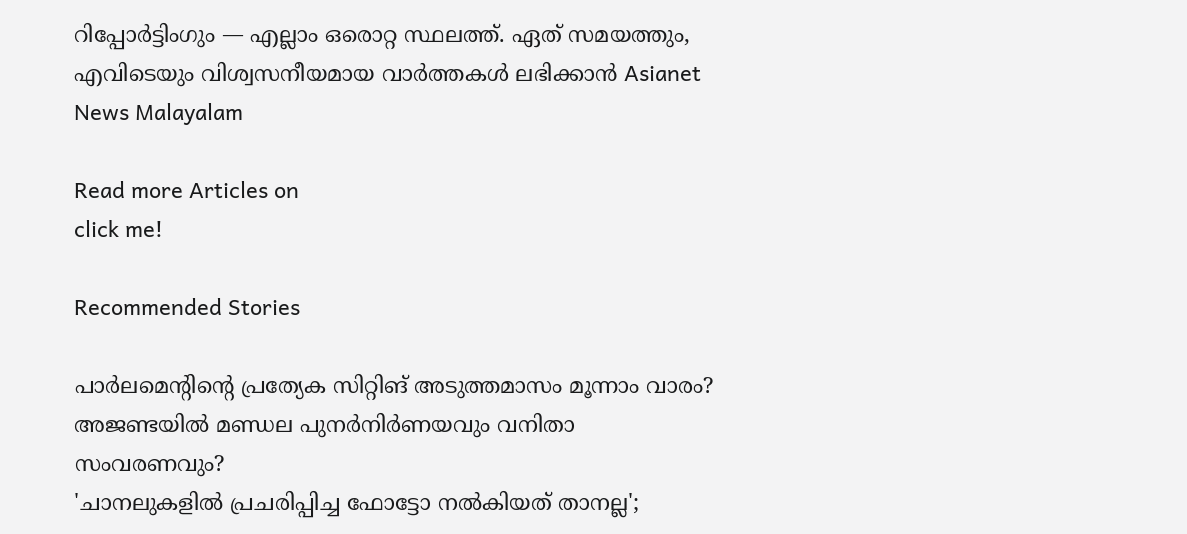റിപ്പോർട്ടിംഗും — എല്ലാം ഒരൊറ്റ സ്ഥലത്ത്. ഏത് സമയത്തും, എവിടെയും വിശ്വസനീയമായ വാർത്തകൾ ലഭിക്കാൻ Asianet News Malayalam

Read more Articles on
click me!

Recommended Stories

പാർലമെന്റിന്റെ പ്രത്യേക സിറ്റിങ് അടുത്തമാസം മൂന്നാം വാരം? അജണ്ടയിൽ മണ്ഡല പുനർനിർണയവും വനിതാ സംവരണവും?
'ചാനലുകളിൽ പ്രചരിപ്പിച്ച ഫോട്ടോ നൽകിയത് താനല്ല';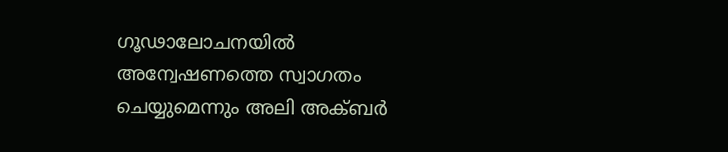ഗൂഢാലോചനയിൽ അന്വേഷണത്തെ സ്വാഗതം ചെയ്യുമെന്നും അലി അക്ബർ